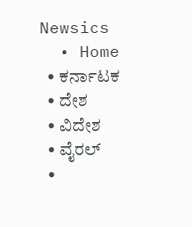Newsics
  • Home
  • ಕರ್ನಾಟಕ
  • ದೇಶ
  • ವಿದೇಶ
  • ವೈರಲ್
  •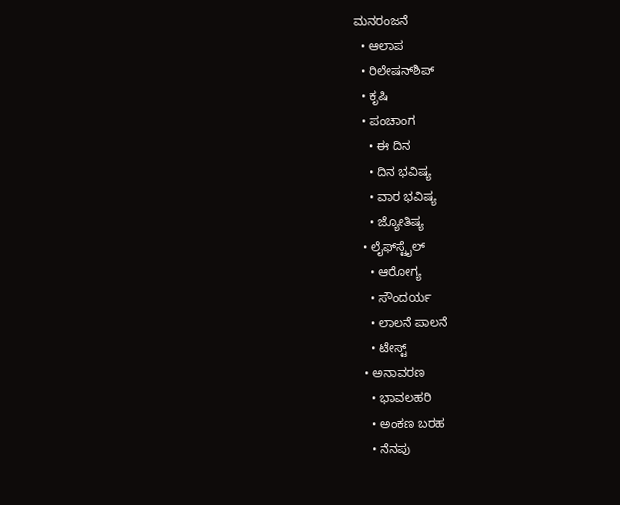ಮನರಂಜನೆ
  • ಆಲಾಪ
  • ರಿಲೇಷನ್‌ಶಿಪ್
  • ಕೃಷಿ
  • ಪಂಚಾಂಗ
    • ಈ ದಿನ
    • ದಿನ ಭವಿಷ್ಯ
    • ವಾರ ಭವಿಷ್ಯ
    • ಜ್ಯೋತಿಷ್ಯ
  • ಲೈಫ್‌ಸ್ಟೈಲ್
    • ಆರೋಗ್ಯ
    • ಸೌಂದರ್ಯ
    • ಲಾಲನೆ ಪಾಲನೆ
    • ಟೇಸ್ಟ್
  • ಅನಾವರಣ
    • ಭಾವಲಹರಿ
    • ಅಂಕಣ ಬರಹ
    • ನೆನಪು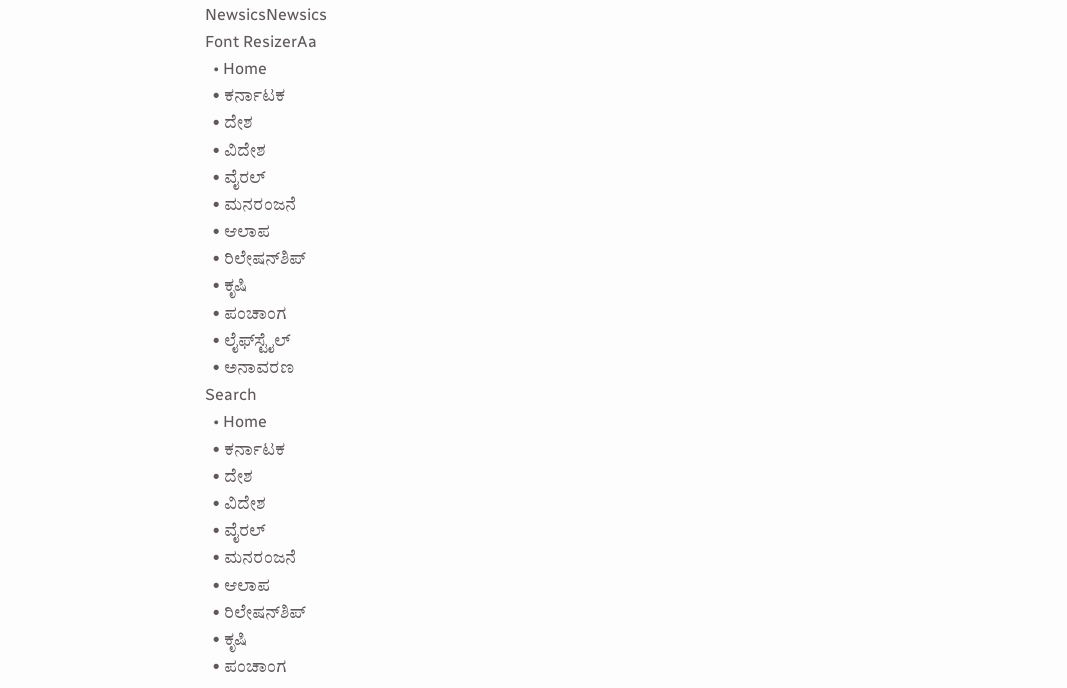NewsicsNewsics
Font ResizerAa
  • Home
  • ಕರ್ನಾಟಕ
  • ದೇಶ
  • ವಿದೇಶ
  • ವೈರಲ್
  • ಮನರಂಜನೆ
  • ಆಲಾಪ
  • ರಿಲೇಷನ್‌ಶಿಪ್
  • ಕೃಷಿ
  • ಪಂಚಾಂಗ
  • ಲೈಫ್‌ಸ್ಟೈಲ್
  • ಅನಾವರಣ
Search
  • Home
  • ಕರ್ನಾಟಕ
  • ದೇಶ
  • ವಿದೇಶ
  • ವೈರಲ್
  • ಮನರಂಜನೆ
  • ಆಲಾಪ
  • ರಿಲೇಷನ್‌ಶಿಪ್
  • ಕೃಷಿ
  • ಪಂಚಾಂಗ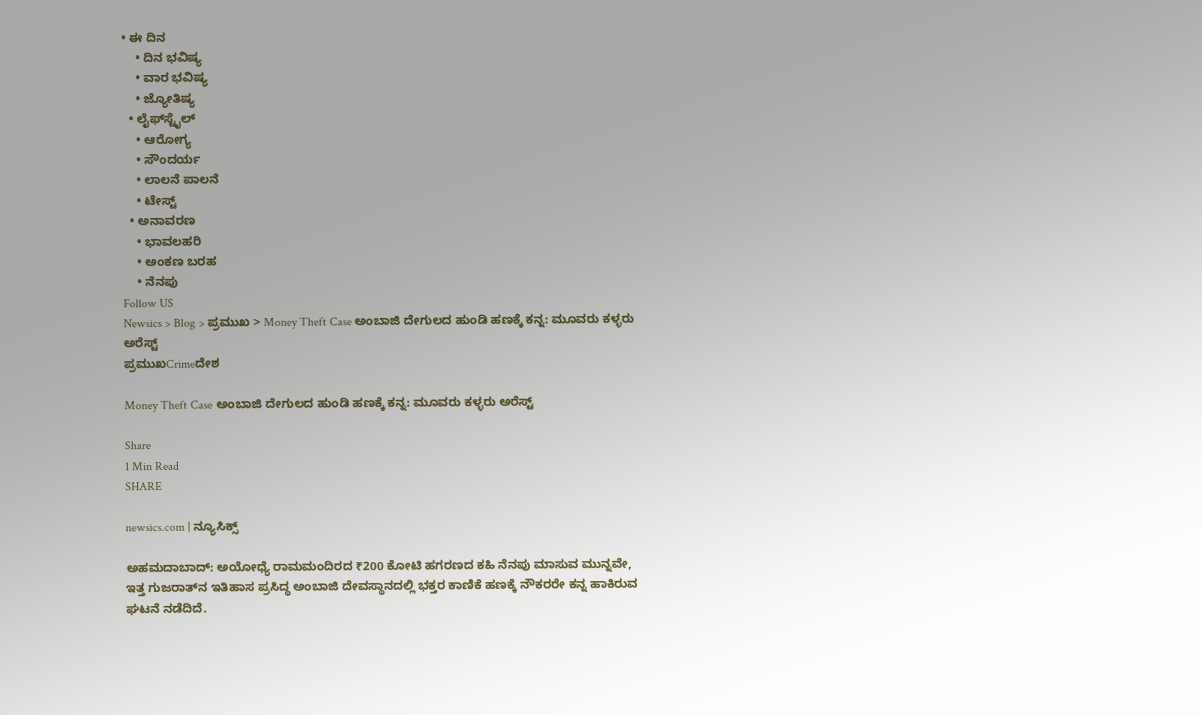• ಈ ದಿನ
    • ದಿನ ಭವಿಷ್ಯ
    • ವಾರ ಭವಿಷ್ಯ
    • ಜ್ಯೋತಿಷ್ಯ
  • ಲೈಫ್‌ಸ್ಟೈಲ್
    • ಆರೋಗ್ಯ
    • ಸೌಂದರ್ಯ
    • ಲಾಲನೆ ಪಾಲನೆ
    • ಟೇಸ್ಟ್
  • ಅನಾವರಣ
    • ಭಾವಲಹರಿ
    • ಅಂಕಣ ಬರಹ
    • ನೆನಪು
Follow US
Newsics > Blog > ಪ್ರಮುಖ > Money Theft Case ಅಂಬಾಜಿ ದೇಗುಲದ ಹುಂಡಿ ಹಣಕ್ಕೆ ಕನ್ನ: ಮೂವರು ಕಳ್ಳರು ಅರೆಸ್ಟ್
ಪ್ರಮುಖCrimeದೇಶ

Money Theft Case ಅಂಬಾಜಿ ದೇಗುಲದ ಹುಂಡಿ ಹಣಕ್ಕೆ ಕನ್ನ: ಮೂವರು ಕಳ್ಳರು ಅರೆಸ್ಟ್

Share
1 Min Read
SHARE

newsics.com | ನ್ಯೂಸಿಕ್ಸ್

ಅಹಮದಾಬಾದ್: ಅಯೋಧ್ಯೆ ರಾಮಮಂದಿರದ ₹200 ಕೋಟಿ ಹಗರಣದ ಕಹಿ ನೆನಪು ಮಾಸುವ ಮುನ್ನವೇ, ಇತ್ತ ಗುಜರಾತ್‌ನ ಇತಿಹಾಸ ಪ್ರಸಿದ್ಧ ಅಂಬಾಜಿ ದೇವಸ್ಥಾನದಲ್ಲಿ ಭಕ್ತರ ಕಾಣಿಕೆ ಹಣಕ್ಕೆ ನೌಕರರೇ ಕನ್ನ ಹಾಕಿರುವ ಘಟನೆ ನಡೆದಿದೆ.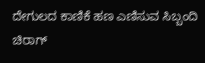ದೇಗುಲದ ಕಾಣಿಕೆ ಹಣ ಎಣಿಸುವ ಸಿಬ್ಬಂದಿ ಚಿರಾಗ್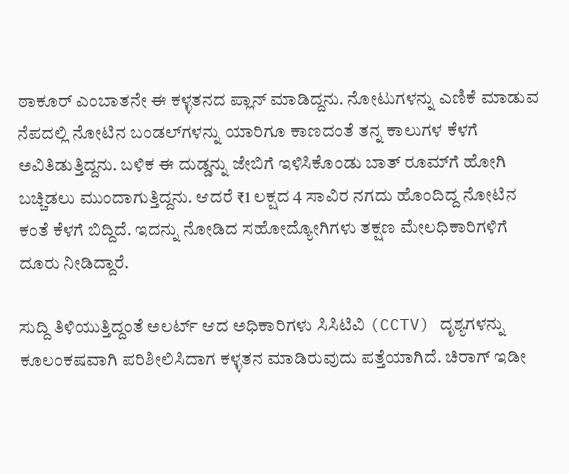ಠಾಕೂರ್ ಎಂಬಾತನೇ ಈ ಕಳ್ಳತನದ ಪ್ಲಾನ್ ಮಾಡಿದ್ದನು. ನೋಟುಗಳನ್ನು ಎಣಿಕೆ ಮಾಡುವ ನೆಪದಲ್ಲಿ ನೋಟಿನ ಬಂಡಲ್‌ಗಳನ್ನು ಯಾರಿಗೂ ಕಾಣದಂತೆ ತನ್ನ ಕಾಲುಗಳ ಕೆಳಗೆ ಅವಿತಿಡುತ್ತಿದ್ದನು. ಬಳಿಕ ಈ ದುಡ್ಡನ್ನು ಜೇಬಿಗೆ ಇಳಿಸಿಕೊಂಡು ಬಾತ್ ರೂಮ್‌ಗೆ ಹೋಗಿ ಬಚ್ಚಿಡಲು ಮುಂದಾಗುತ್ತಿದ್ದನು. ಆದರೆ ₹1 ಲಕ್ಷದ 4 ಸಾವಿರ ನಗದು ಹೊಂದಿದ್ದ ನೋಟಿನ ಕಂತೆ ಕೆಳಗೆ ಬಿದ್ದಿದೆ. ಇದನ್ನು ನೋಡಿದ ಸಹೋದ್ಯೋಗಿಗಳು ತಕ್ಷಣ ಮೇಲಧಿಕಾರಿಗಳಿಗೆ ದೂರು ನೀಡಿದ್ದಾರೆ.

ಸುದ್ದಿ ತಿಳಿಯುತ್ತಿದ್ದಂತೆ ಅಲರ್ಟ್ ಆದ ಅಧಿಕಾರಿಗಳು ಸಿಸಿಟಿವಿ (CCTV) ದೃಶ್ಯಗಳನ್ನು ಕೂಲಂಕಷವಾಗಿ ಪರಿಶೀಲಿಸಿದಾಗ ಕಳ್ಳತನ ಮಾಡಿರುವುದು ಪತ್ತೆಯಾಗಿದೆ. ಚಿರಾಗ್ ಇಡೀ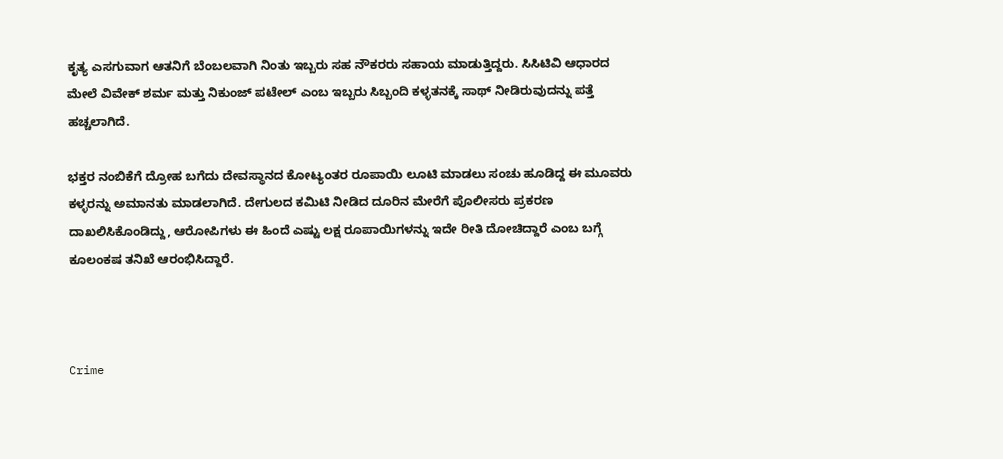ಕೃತ್ಯ ಎಸಗುವಾಗ ಆತನಿಗೆ ಬೆಂಬಲವಾಗಿ ನಿಂತು ಇಬ್ಬರು ಸಹ ನೌಕರರು ಸಹಾಯ ಮಾಡುತ್ತಿದ್ದರು. ಸಿಸಿಟಿವಿ ಆಧಾರದ ಮೇಲೆ ವಿವೇಕ್ ಶರ್ಮ ಮತ್ತು ನಿಕುಂಜ್ ಪಟೇಲ್ ಎಂಬ ಇಬ್ಬರು ಸಿಬ್ಬಂದಿ ಕಳ್ಳತನಕ್ಕೆ ಸಾಥ್ ನೀಡಿರುವುದನ್ನು ಪತ್ತೆ ಹಚ್ಚಲಾಗಿದೆ.

ಭಕ್ತರ ನಂಬಿಕೆಗೆ ದ್ರೋಹ ಬಗೆದು ದೇವಸ್ಥಾನದ ಕೋಟ್ಯಂತರ ರೂಪಾಯಿ ಲೂಟಿ ಮಾಡಲು ಸಂಚು ಹೂಡಿದ್ದ ಈ ಮೂವರು ಕಳ್ಳರನ್ನು ಅಮಾನತು ಮಾಡಲಾಗಿದೆ. ದೇಗುಲದ ಕಮಿಟಿ ನೀಡಿದ ದೂರಿನ ಮೇರೆಗೆ ಪೊಲೀಸರು ಪ್ರಕರಣ ದಾಖಲಿಸಿಕೊಂಡಿದ್ದು, ಆರೋಪಿಗಳು ಈ ಹಿಂದೆ ಎಷ್ಟು ಲಕ್ಷ ರೂಪಾಯಿಗಳನ್ನು ಇದೇ ರೀತಿ ದೋಚಿದ್ದಾರೆ ಎಂಬ ಬಗ್ಗೆ ಕೂಲಂಕಷ ತನಿಖೆ ಆರಂಭಿಸಿದ್ದಾರೆ.



Crime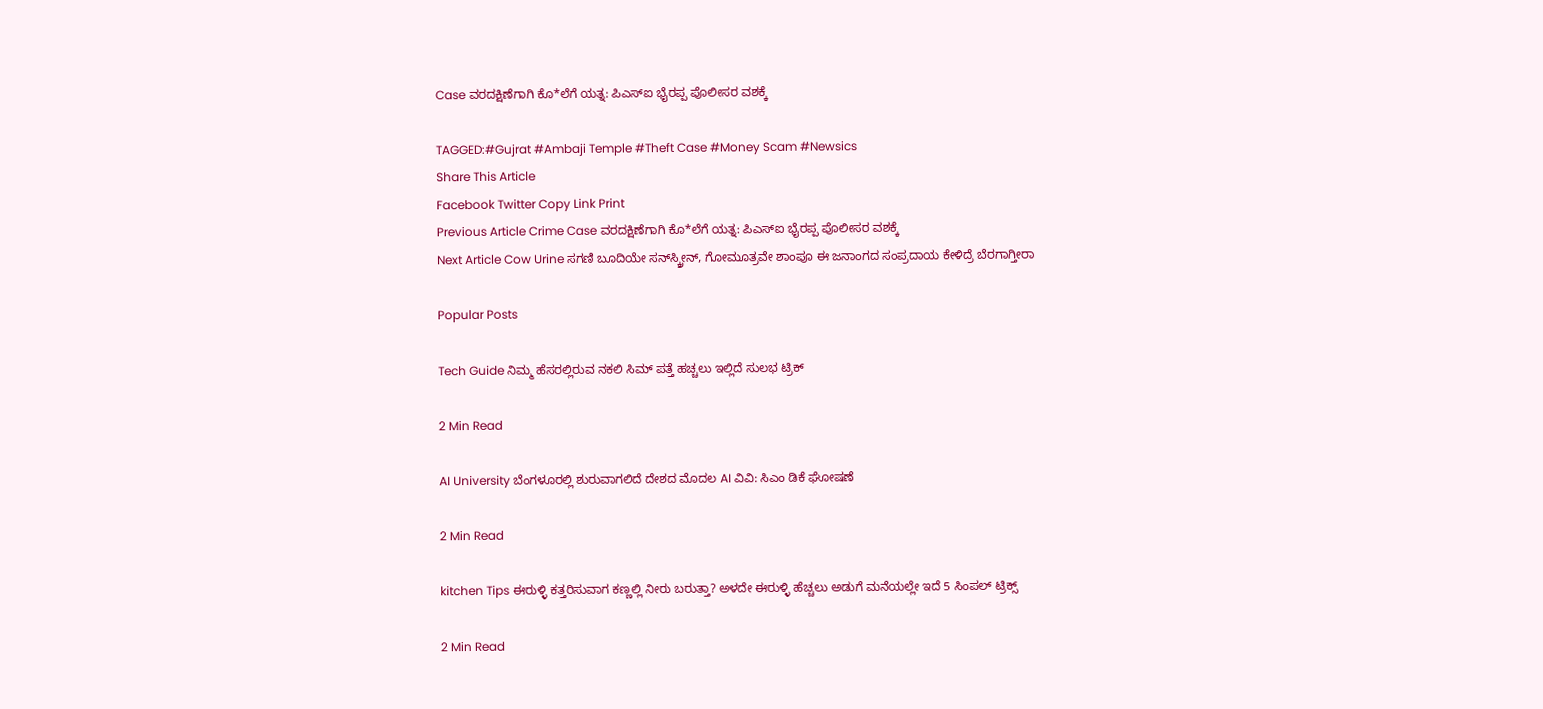Case ವರದಕ್ಷಿಣೆಗಾಗಿ ಕೊ*ಲೆಗೆ ಯತ್ನ: ಪಿಎಸ್ಐ ಭೈರಪ್ಪ ಪೊಲೀಸರ ವಶಕ್ಕೆ

TAGGED:#Gujrat #Ambaji Temple #Theft Case #Money Scam #Newsics
Share This Article
Facebook Twitter Copy Link Print
Previous Article Crime Case ವರದಕ್ಷಿಣೆಗಾಗಿ ಕೊ*ಲೆಗೆ ಯತ್ನ: ಪಿಎಸ್ಐ ಭೈರಪ್ಪ ಪೊಲೀಸರ ವಶಕ್ಕೆ
Next Article Cow Urine ಸಗಣಿ ಬೂದಿಯೇ ಸನ್‌ಸ್ಕ್ರೀನ್, ಗೋಮೂತ್ರವೇ ಶಾಂಪೂ ಈ ಜನಾಂಗದ ಸಂಪ್ರದಾಯ ಕೇಳಿದ್ರೆ ಬೆರಗಾಗ್ತೀರಾ

Popular Posts

Tech Guide ನಿಮ್ಮ ಹೆಸರಲ್ಲಿರುವ ನಕಲಿ ಸಿಮ್ ಪತ್ತೆ ಹಚ್ಚಲು ಇಲ್ಲಿದೆ ಸುಲಭ ಟ್ರಿಕ್

2 Min Read

AI University ಬೆಂಗಳೂರಲ್ಲಿ ಶುರುವಾಗಲಿದೆ ದೇಶದ ಮೊದಲ AI ವಿವಿ: ಸಿಎಂ ಡಿಕೆ ಘೋಷಣೆ

2 Min Read

kitchen Tips ಈರುಳ್ಳಿ ಕತ್ತರಿಸುವಾಗ ಕಣ್ಣಲ್ಲಿ ನೀರು ಬರುತ್ತಾ? ಅಳದೇ ಈರುಳ್ಳಿ ಹೆಚ್ಚಲು ಅಡುಗೆ ಮನೆಯಲ್ಲೇ ಇದೆ 5 ಸಿಂಪಲ್ ಟ್ರಿಕ್ಸ್

2 Min Read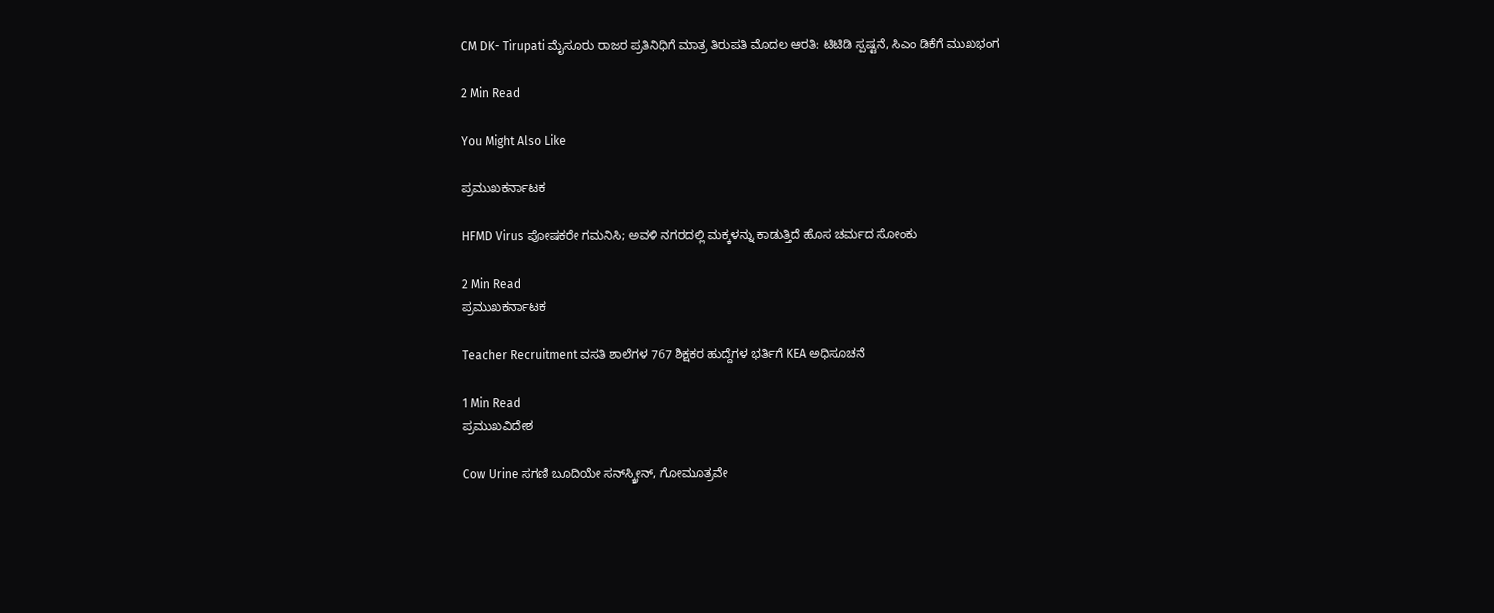CM DK- Tirupati ಮೈಸೂರು ರಾಜರ ಪ್ರತಿನಿಧಿಗೆ ಮಾತ್ರ ತಿರುಪತಿ ಮೊದಲ ಆರತಿ: ಟಿಟಿಡಿ ಸ್ಪಷ್ಟನೆ, ಸಿಎಂ ಡಿಕೆಗೆ‌ ಮುಖಭಂಗ

2 Min Read

You Might Also Like

ಪ್ರಮುಖಕರ್ನಾಟಕ

HFMD Virus ಪೋಷಕರೇ ಗಮನಿಸಿ; ಅವಳಿ ನಗರದಲ್ಲಿ ಮಕ್ಕಳನ್ನು ಕಾಡುತ್ತಿದೆ ಹೊಸ ಚರ್ಮದ ಸೋಂಕು

2 Min Read
ಪ್ರಮುಖಕರ್ನಾಟಕ

Teacher Recruitment ವಸತಿ ಶಾಲೆಗಳ 767 ಶಿಕ್ಷಕರ ಹುದ್ದೆಗಳ ಭರ್ತಿಗೆ KEA ಅಧಿಸೂಚನೆ

1 Min Read
ಪ್ರಮುಖವಿದೇಶ

Cow Urine ಸಗಣಿ ಬೂದಿಯೇ ಸನ್‌ಸ್ಕ್ರೀನ್, ಗೋಮೂತ್ರವೇ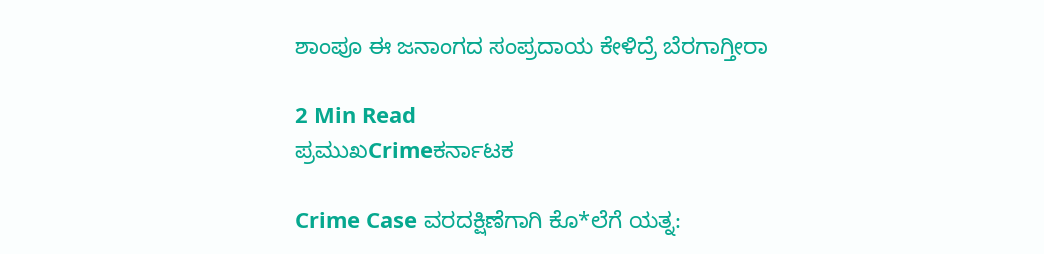ಶಾಂಪೂ ಈ ಜನಾಂಗದ ಸಂಪ್ರದಾಯ ಕೇಳಿದ್ರೆ ಬೆರಗಾಗ್ತೀರಾ

2 Min Read
ಪ್ರಮುಖCrimeಕರ್ನಾಟಕ

Crime Case ವರದಕ್ಷಿಣೆಗಾಗಿ ಕೊ*ಲೆಗೆ ಯತ್ನ: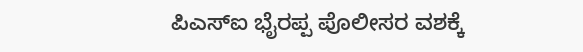ಪಿಎಸ್ಐ ಭೈರಪ್ಪ ಪೊಲೀಸರ ವಶಕ್ಕೆ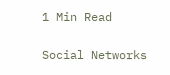1 Min Read

Social Networks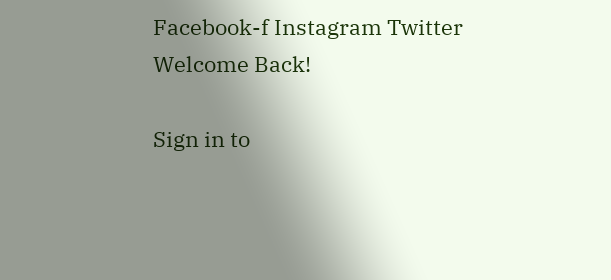Facebook-f Instagram Twitter
Welcome Back!

Sign in to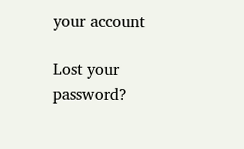your account

Lost your password?